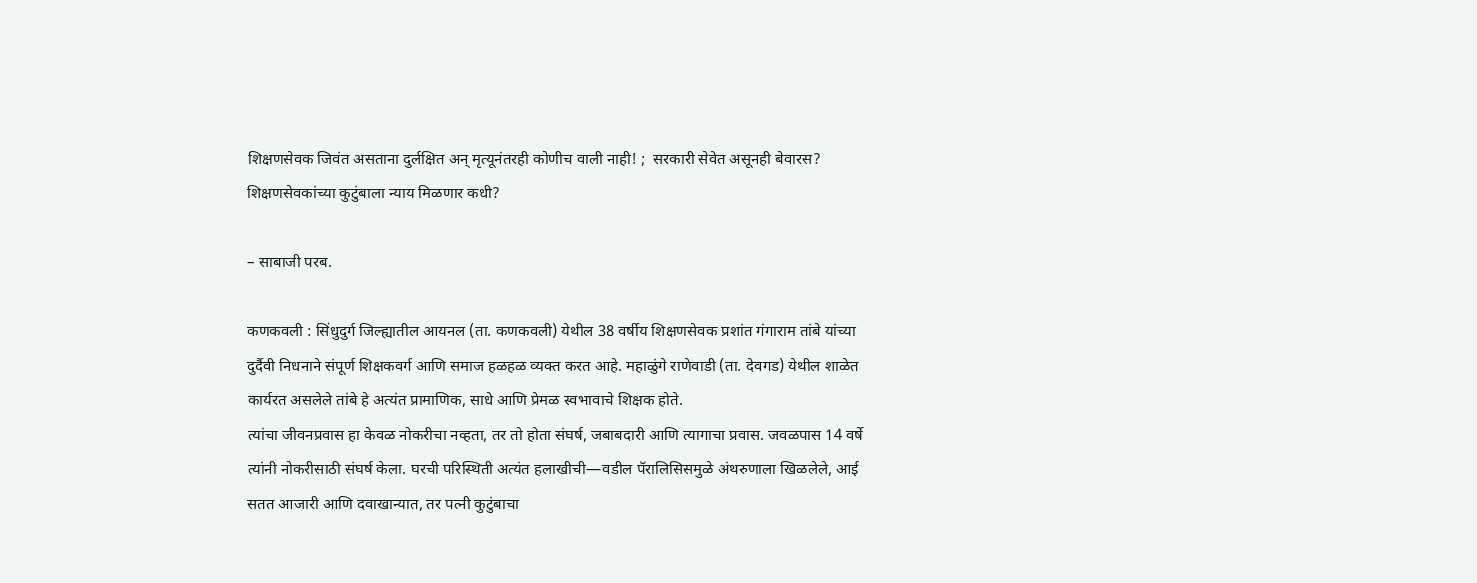शिक्षणसेवक जिवंत असताना दुर्लक्षित अन् मृत्यूनंतरही कोणीच वाली नाही! ;  सरकारी सेवेत असूनही बेवारस? शिक्षणसेवकांच्या कुटुंबाला न्याय मिळणार कधी?

– साबाजी परब.

कणकवली : सिंधुदुर्ग जिल्ह्यातील आयनल (ता. कणकवली) येथील 38 वर्षीय शिक्षणसेवक प्रशांत गंगाराम तांबे यांच्या दुर्दैवी निधनाने संपूर्ण शिक्षकवर्ग आणि समाज हळहळ व्यक्त करत आहे. महाळुंगे राणेवाडी (ता. देवगड) येथील शाळेत कार्यरत असलेले तांबे हे अत्यंत प्रामाणिक, साधे आणि प्रेमळ स्वभावाचे शिक्षक होते.
त्यांचा जीवनप्रवास हा केवळ नोकरीचा नव्हता, तर तो होता संघर्ष, जबाबदारी आणि त्यागाचा प्रवास. जवळपास 14 वर्षे त्यांनी नोकरीसाठी संघर्ष केला. घरची परिस्थिती अत्यंत हलाखीची—वडील पॅरालिसिसमुळे अंथरुणाला खिळलेले, आई सतत आजारी आणि दवाखान्यात, तर पत्नी कुटुंबाचा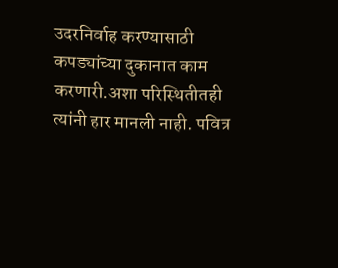उदरनिर्वाह करण्यासाठी कपड्यांच्या दुकानात काम करणारी.अशा परिस्थितीतही त्यांनी हार मानली नाही. पवित्र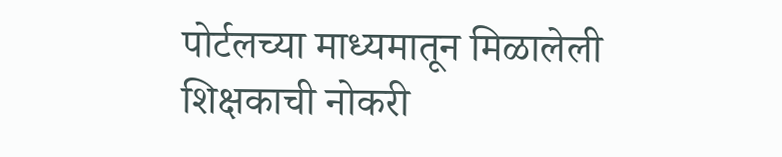पोर्टलच्या माध्यमातून मिळालेली शिक्षकाची नोकरी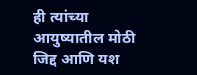ही त्यांच्या आयुष्यातील मोठी जिद्द आणि यश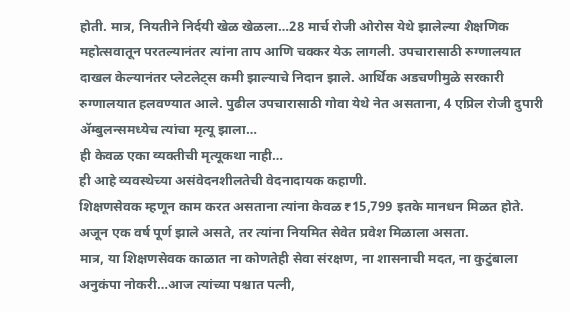होती. मात्र, नियतीने निर्दयी खेळ खेळला…28 मार्च रोजी ओरोस येथे झालेल्या शैक्षणिक महोत्सवातून परतल्यानंतर त्यांना ताप आणि चक्कर येऊ लागली. उपचारासाठी रुग्णालयात दाखल केल्यानंतर प्लेटलेट्स कमी झाल्याचे निदान झाले. आर्थिक अडचणीमुळे सरकारी रुग्णालयात हलवण्यात आले. पुढील उपचारासाठी गोवा येथे नेत असताना, 4 एप्रिल रोजी दुपारी ॲम्बुलन्समध्येच त्यांचा मृत्यू झाला…
ही केवळ एका व्यक्तीची मृत्यूकथा नाही…
ही आहे व्यवस्थेच्या असंवेदनशीलतेची वेदनादायक कहाणी.
शिक्षणसेवक म्हणून काम करत असताना त्यांना केवळ ₹15,799 इतके मानधन मिळत होते.
अजून एक वर्ष पूर्ण झाले असते, तर त्यांना नियमित सेवेत प्रवेश मिळाला असता.
मात्र, या शिक्षणसेवक काळात ना कोणतेही सेवा संरक्षण, ना शासनाची मदत, ना कुटुंबाला अनुकंपा नोकरी…आज त्यांच्या पश्चात पत्नी,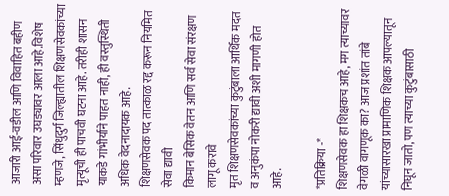आजारी आई-वडील आणि विवाहित बहीण असा परिवार उघड्यावर आला आहे.विशेष म्हणजे, सिंधुदुर्ग जिल्ह्यातील शिक्षणसेवकांच्या मृत्यूची ही पाचवी घटना आहे. तरीही शासन याकडे गांभीर्याने पाहत नाही, ही वस्तुस्थिती अधिक वेदनादायक आहे.
शिक्षणसेवक पद तात्काळ रद्द करून नियमित सेवा द्यावी
किमान बेसिक वेतन आणि सर्व सेवा संरक्षण लागू करावे
मृत शिक्षणसेवकांच्या कुटुंबाला आर्थिक मदत व अनुकंपा नोकरी द्यावी अशी मागणी होत आहे.

*प्रतिक्रिया -*
शिक्षणसेवक हा शिक्षकच आहे, मग त्याच्यावर वेगळी वागणूक का? आज प्रशांत तांबे यांच्यासारखा प्रामाणिक शिक्षक आपल्यातून निघून जातो, पण त्याच्या कुटुंबासाठी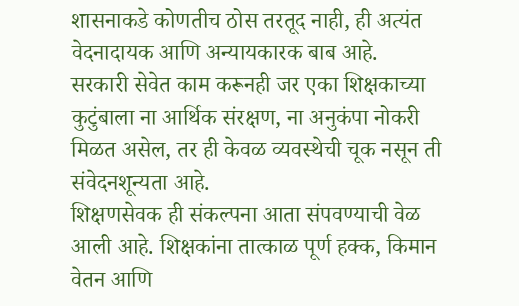शासनाकडे कोणतीच ठोस तरतूद नाही, ही अत्यंत वेदनादायक आणि अन्यायकारक बाब आहे.
सरकारी सेवेत काम करूनही जर एका शिक्षकाच्या कुटुंबाला ना आर्थिक संरक्षण, ना अनुकंपा नोकरी मिळत असेल, तर ही केवळ व्यवस्थेची चूक नसून ती संवेदनशून्यता आहे.
शिक्षणसेवक ही संकल्पना आता संपवण्याची वेळ आली आहे. शिक्षकांना तात्काळ पूर्ण हक्क, किमान वेतन आणि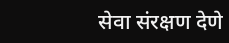सेवा संरक्षण देणे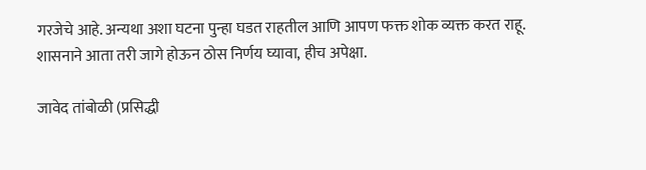गरजेचे आहे. अन्यथा अशा घटना पुन्हा घडत राहतील आणि आपण फक्त शोक व्यक्त करत राहू.
शासनाने आता तरी जागे होऊन ठोस निर्णय घ्यावा, हीच अपेक्षा.

जावेद तांबोळी (प्रसिद्धी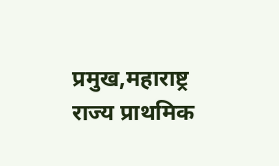प्रमुख,महाराष्ट्र राज्य प्राथमिक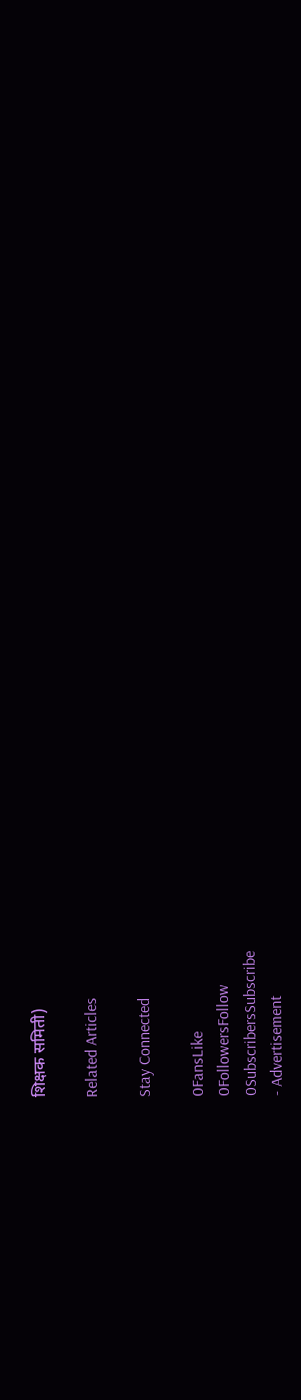शिक्षक समिती)

Related Articles

Stay Connected

0FansLike
0FollowersFollow
0SubscribersSubscribe
- Advertisement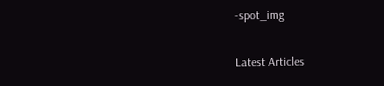-spot_img

Latest Articles